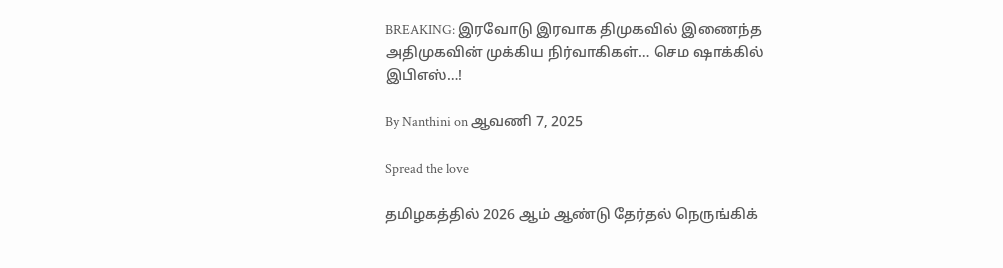BREAKING: இரவோடு இரவாக திமுகவில் இணைந்த அதிமுகவின் முக்கிய நிர்வாகிகள்… செம ஷாக்கில் இபிஎஸ்…!

By Nanthini on ஆவணி 7, 2025

Spread the love

தமிழகத்தில் 2026 ஆம் ஆண்டு தேர்தல் நெருங்கிக்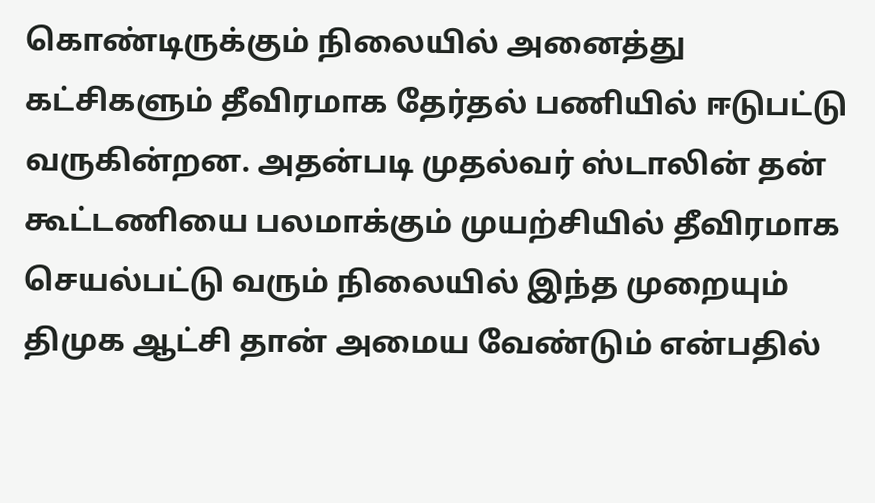கொண்டிருக்கும் நிலையில் அனைத்து கட்சிகளும் தீவிரமாக தேர்தல் பணியில் ஈடுபட்டு வருகின்றன. அதன்படி முதல்வர் ஸ்டாலின் தன் கூட்டணியை பலமாக்கும் முயற்சியில் தீவிரமாக செயல்பட்டு வரும் நிலையில் இந்த முறையும் திமுக ஆட்சி தான் அமைய வேண்டும் என்பதில்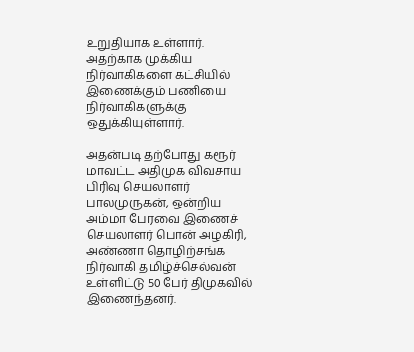உறுதியாக உள்ளார். அதற்காக முக்கிய நிர்வாகிகளை கட்சியில் இணைக்கும் பணியை நிர்வாகிகளுக்கு ஒதுக்கியுள்ளார்.

அதன்படி தற்போது கரூர் மாவட்ட அதிமுக விவசாய பிரிவு செயலாளர் பாலமுருகன், ஒன்றிய அம்மா பேரவை இணைச் செயலாளர் பொன் அழகிரி, அண்ணா தொழிற்சங்க நிர்வாகி தமிழ்ச்செல்வன் உள்ளிட்டு 50 பேர் திமுகவில் இணைந்தனர்.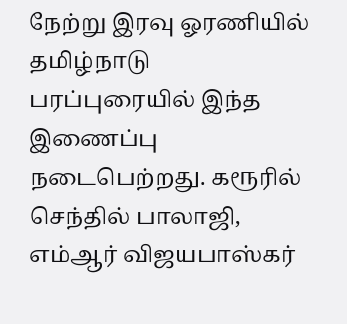நேற்று இரவு ஓரணியில் தமிழ்நாடு பரப்புரையில் இந்த இணைப்பு நடைபெற்றது. கரூரில் செந்தில் பாலாஜி, எம்ஆர் விஜயபாஸ்கர்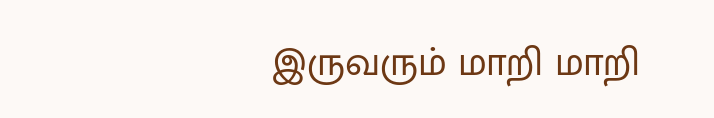இருவரும் மாறி மாறி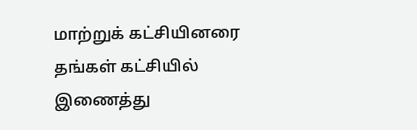மாற்றுக் கட்சியினரை தங்கள் கட்சியில் இணைத்து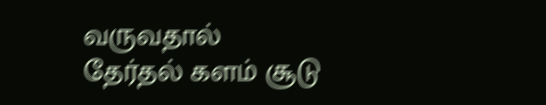வருவதால் தேர்தல் களம் சூடு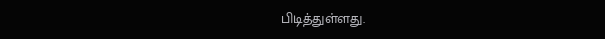பிடித்துள்ளது.